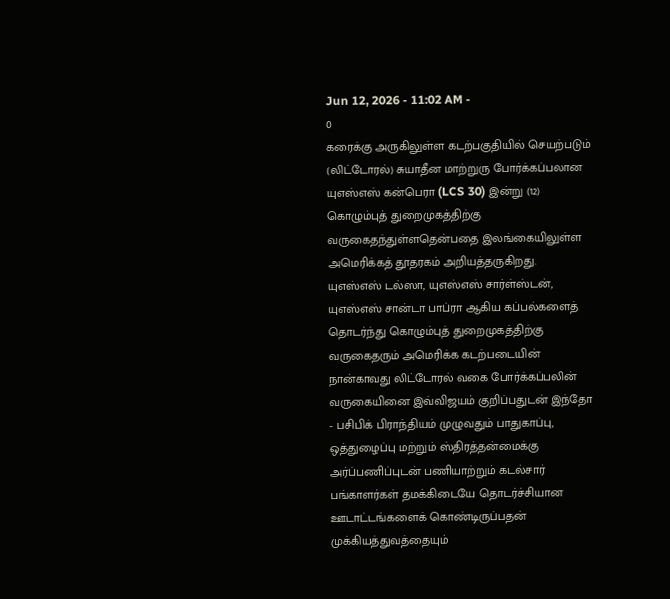Jun 12, 2026 - 11:02 AM -
0
கரைக்கு அருகிலுள்ள கடற்பகுதியில் செயற்படும் (லிட்டோரல்) சுயாதீன மாற்றுரு போர்க்கப்பலான யுஎஸ்எஸ் கன்பெரா (LCS 30) இன்று (12) கொழும்புத் துறைமுகத்திற்கு வருகைதந்துள்ளதென்பதை இலங்கையிலுள்ள அமெரிக்கத் தூதரகம் அறியத்தருகிறது.
யுஎஸ்எஸ் டல்ஸா, யுஎஸ்எஸ் சார்ள்ஸ்டன், யுஎஸ்எஸ் சான்டா பாப்ரா ஆகிய கப்பல்களைத் தொடர்ந்து கொழும்புத் துறைமுகத்திற்கு வருகைதரும் அமெரிக்க கடற்படையின் நான்காவது லிட்டோரல் வகை போர்க்கப்பலின் வருகையினை இவ்விஜயம் குறிப்பதுடன் இந்தோ - பசிபிக் பிராந்தியம் முழுவதும் பாதுகாப்பு, ஒத்துழைப்பு மற்றும் ஸ்திரத்தன்மைக்கு அர்ப்பணிப்புடன் பணியாற்றும் கடல்சார் பங்காளர்கள் தமக்கிடையே தொடர்ச்சியான ஊடாட்டங்களைக் கொண்டிருப்பதன் முக்கியத்துவத்தையும்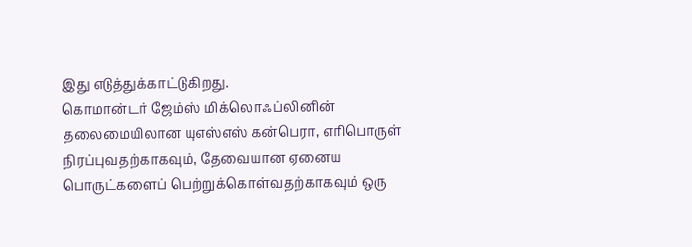இது எடுத்துக்காட்டுகிறது.
கொமான்டர் ஜேம்ஸ் மிக்லொஃப்லினின் தலைமையிலான யுஎஸ்எஸ் கன்பெரா, எரிபொருள் நிரப்புவதற்காகவும், தேவையான ஏனைய பொருட்களைப் பெற்றுக்கொள்வதற்காகவும் ஒரு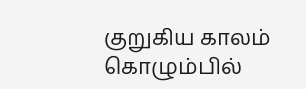குறுகிய காலம் கொழும்பில்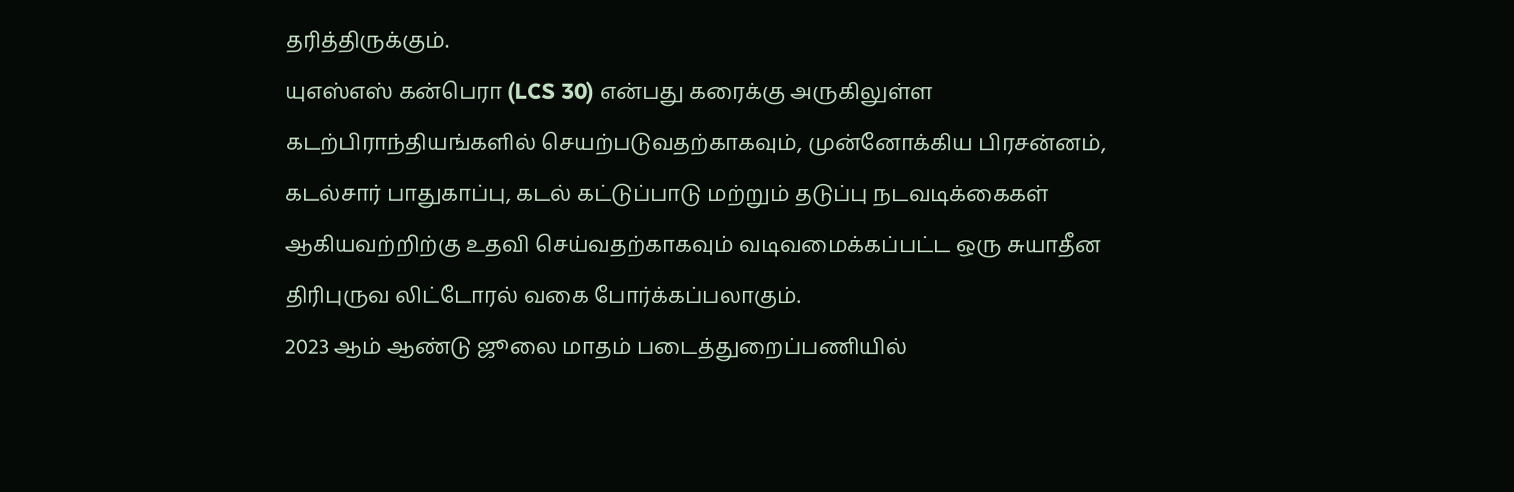தரித்திருக்கும்.
யுஎஸ்எஸ் கன்பெரா (LCS 30) என்பது கரைக்கு அருகிலுள்ள கடற்பிராந்தியங்களில் செயற்படுவதற்காகவும், முன்னோக்கிய பிரசன்னம், கடல்சார் பாதுகாப்பு, கடல் கட்டுப்பாடு மற்றும் தடுப்பு நடவடிக்கைகள் ஆகியவற்றிற்கு உதவி செய்வதற்காகவும் வடிவமைக்கப்பட்ட ஒரு சுயாதீன திரிபுருவ லிட்டோரல் வகை போர்க்கப்பலாகும்.
2023 ஆம் ஆண்டு ஜூலை மாதம் படைத்துறைப்பணியில்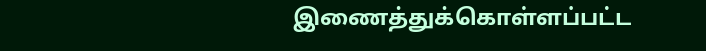இணைத்துக்கொள்ளப்பட்ட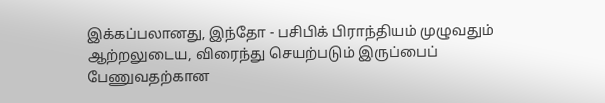இக்கப்பலானது, இந்தோ - பசிபிக் பிராந்தியம் முழுவதும் ஆற்றலுடைய, விரைந்து செயற்படும் இருப்பைப் பேணுவதற்கான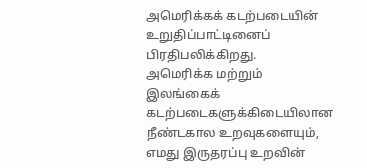அமெரிக்கக் கடற்படையின் உறுதிப்பாட்டினைப் பிரதிபலிக்கிறது.
அமெரிக்க மற்றும் இலங்கைக் கடற்படைகளுக்கிடையிலான நீண்டகால உறவுகளையும், எமது இருதரப்பு உறவின்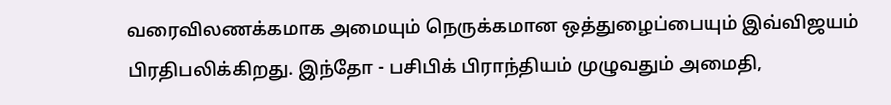வரைவிலணக்கமாக அமையும் நெருக்கமான ஒத்துழைப்பையும் இவ்விஜயம் பிரதிபலிக்கிறது. இந்தோ - பசிபிக் பிராந்தியம் முழுவதும் அமைதி,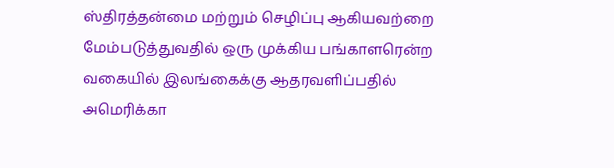ஸ்திரத்தன்மை மற்றும் செழிப்பு ஆகியவற்றை மேம்படுத்துவதில் ஒரு முக்கிய பங்காளரென்ற வகையில் இலங்கைக்கு ஆதரவளிப்பதில் அமெரிக்கா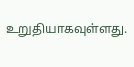உறுதியாகவுள்ளது.